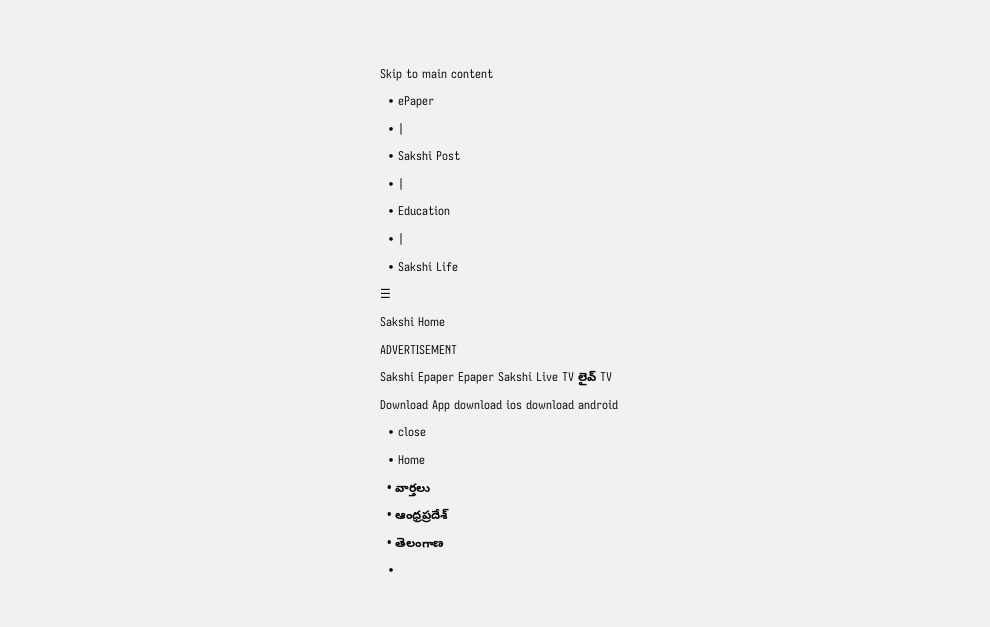Skip to main content
  • ePaper
  • |
  • Sakshi Post
  • |
  • Education
  • |
  • Sakshi Life
☰
Sakshi Home
ADVERTISEMENT
Sakshi Epaper Epaper Sakshi Live TV లైవ్ TV
Download App download ios download android
  • close
  • Home
  • వార్తలు
  • ఆంధ్రప్రదేశ్
  • తెలంగాణ
  •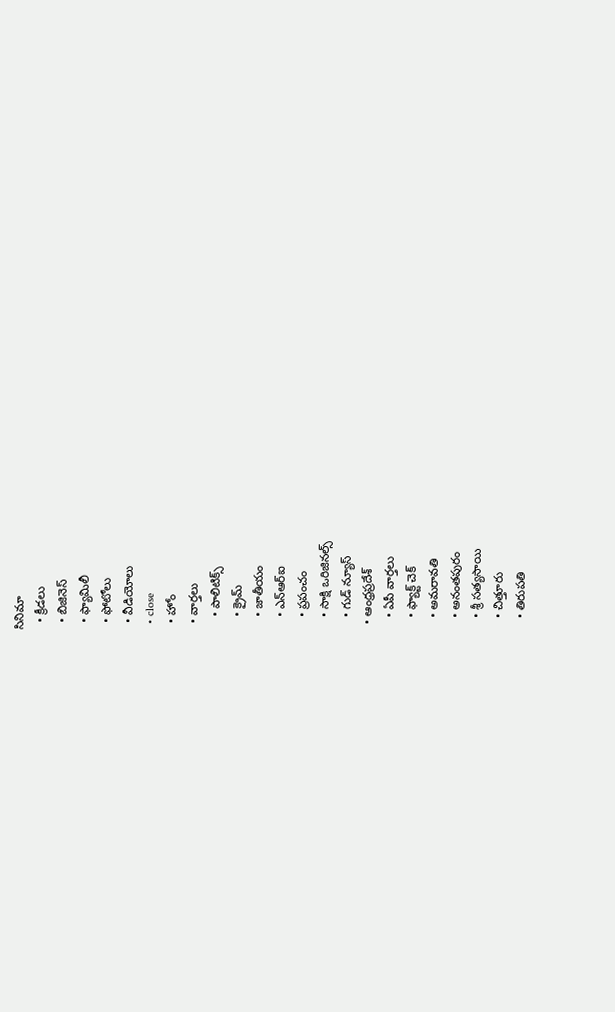సినిమా
  • క్రీడలు
  • బిజినెస్
  • ఫ్యామిలీ
  • ఫోటోలు
  • వీడియోలు
  • close
  • హోం
  • వార్తలు
    • పాలిటిక్స్
    • క్రైమ్
    • జాతీయం
    • ఎన్‌ఆర్‌ఐ
    • ప్రపంచం
    • సాక్షి ఒరిజినల్స్
    • గుడ్ న్యూస్
  • ఆంధ్రప్రదేశ్
    • ఏపీ వార్తలు
    • ఫ్యాక్ట్ చెక్
    • అమరావతి
    • అనంతపురం
    • శ్రీ సత్యసాయి
    • చిత్తూరు
    • తిరుపతి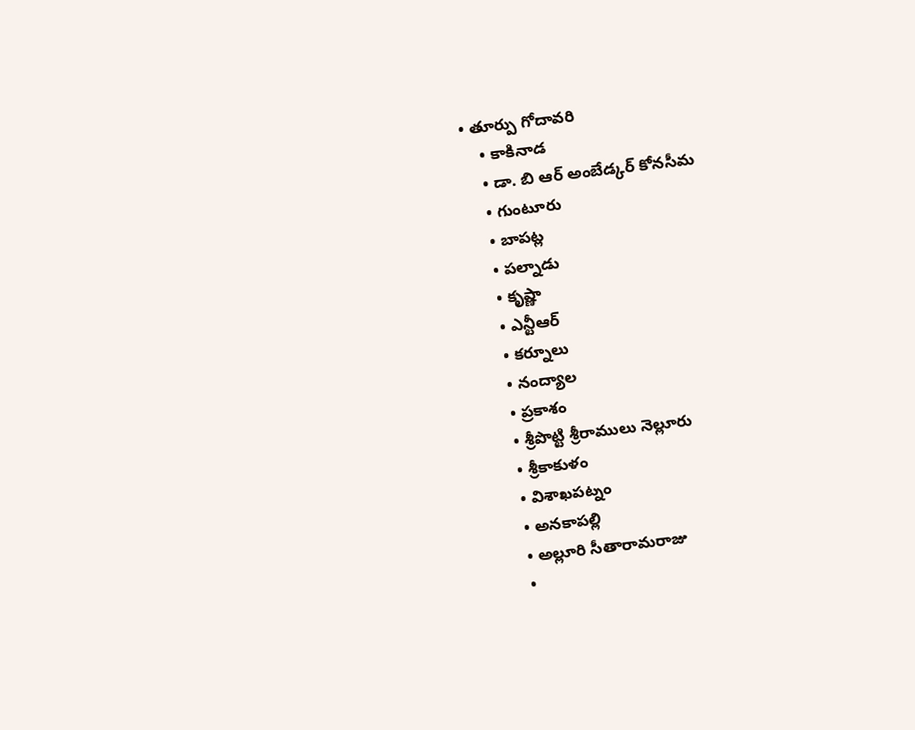• తూర్పు గోదావరి
    • కాకినాడ
    • డా. బి ఆర్‌ అంబేడ్కర్‌ కోనసీమ
    • గుంటూరు
    • బాపట్ల
    • పల్నాడు
    • కృష్ణా
    • ఎన్టీఆర్
    • కర్నూలు
    • నంద్యాల
    • ప్రకాశం
    • శ్రీపొట్టి శ్రీరాములు నెల్లూరు
    • శ్రీకాకుళం
    • విశాఖపట్నం
    • అనకాపల్లి
    • అల్లూరి సీతారామరాజు
    •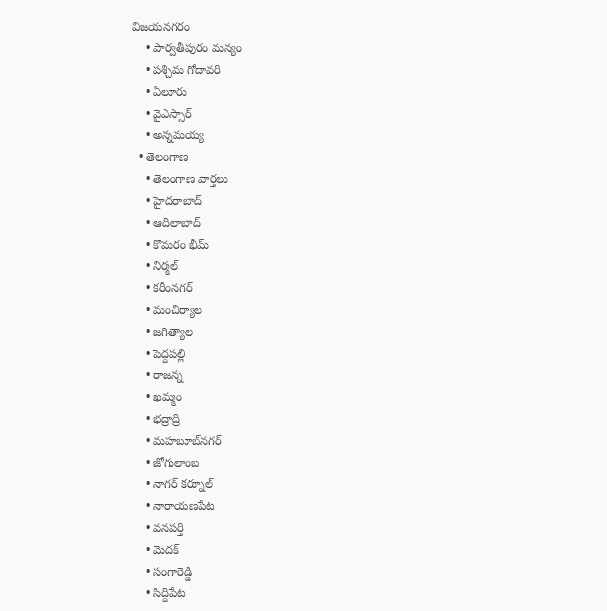విజయనగరం
    • పార్వతీపురం మన్యం
    • పశ్చిమ గోదావరి
    • ఏలూరు
    • వైఎస్సార్
    • అన్నమయ్య
  • తెలంగాణ
    • తెలంగాణ వార్తలు
    • హైదరాబాద్
    • ఆదిలాబాద్
    • కొమరం భీమ్
    • నిర్మల్
    • కరీంనగర్
    • మంచిర్యాల
    • జగిత్యాల
    • పెద్దపల్లి
    • రాజన్న
    • ఖమ్మం
    • భద్రాద్రి
    • మహబూబ్‌నగర్
    • జోగులాంబ
    • నాగర్ కర్నూల్
    • నారాయణపేట
    • వనపర్తి
    • మెదక్
    • సంగారెడ్డి
    • సిద్దిపేట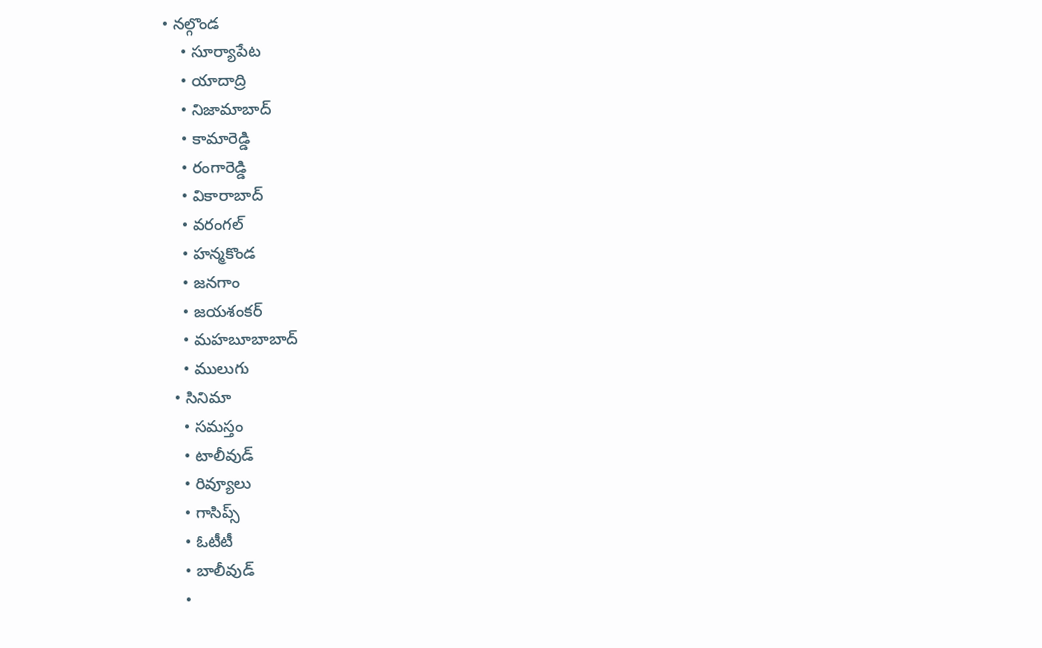• నల్గొండ
    • సూర్యాపేట
    • యాదాద్రి
    • నిజామాబాద్
    • కామారెడ్డి
    • రంగారెడ్డి
    • వికారాబాద్
    • వరంగల్
    • హన్మకొండ
    • జనగాం
    • జయశంకర్
    • మహబూబాబాద్
    • ములుగు
  • సినిమా
    • సమస్తం
    • టాలీవుడ్
    • రివ్యూలు
    • గాసిప్స్
    • ఓటీటీ
    • బాలీవుడ్
    •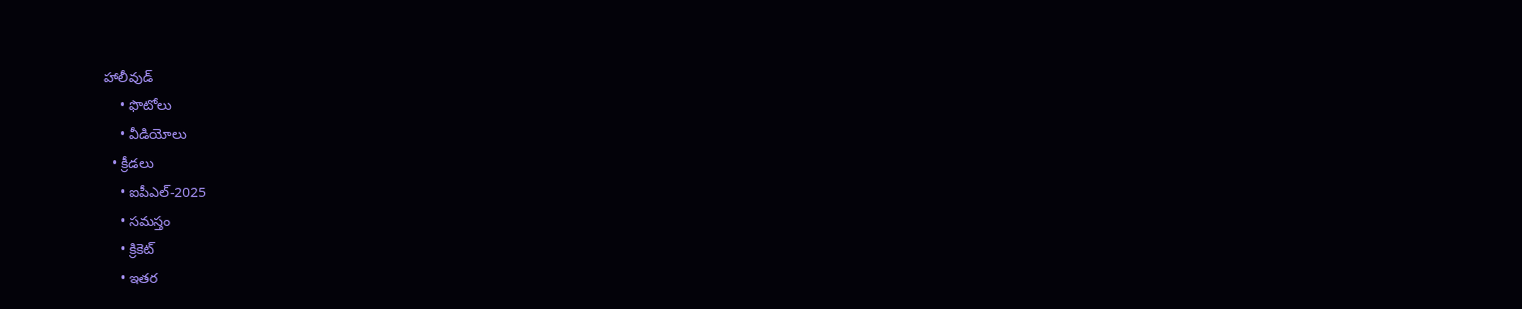హాలీవుడ్
    • ఫొటోలు
    • వీడియోలు
  • క్రీడలు
    • ఐపీఎల్‌-2025
    • సమస్తం
    • క్రికెట్
    • ఇతర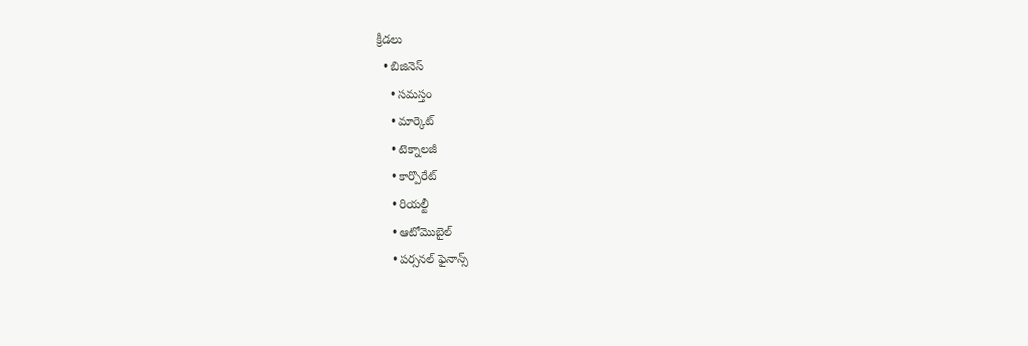క్రీడలు
  • బిజినెస్
    • సమస్తం
    • మార్కెట్
    • టెక్నాలజీ
    • కార్పొరేట్
    • రియల్టీ
    • ఆటోమొబైల్
    • పర్సనల్‌ ఫైనాన్స్‌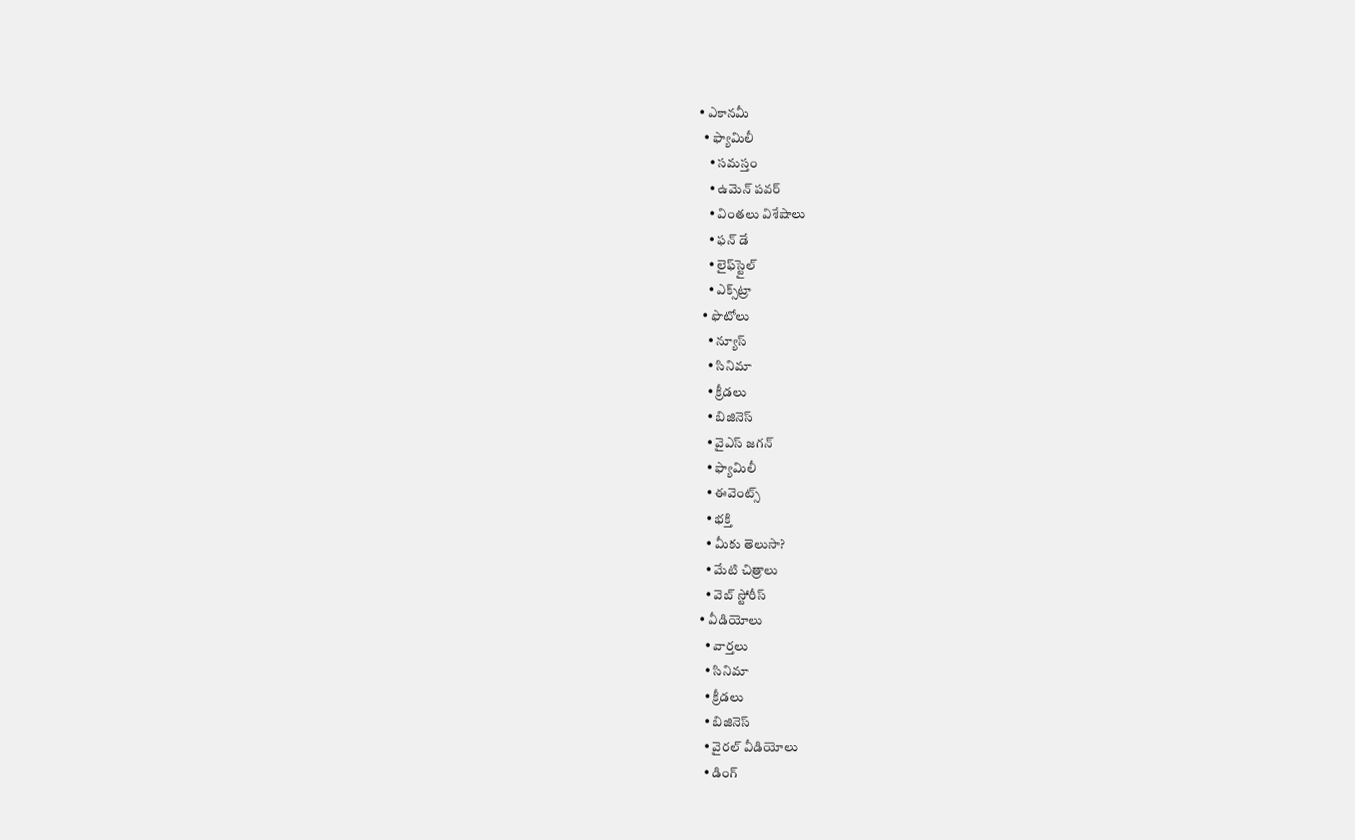• ఎకానమీ
  • ఫ్యామిలీ
    • సమస్తం
    • ఉమెన్‌ పవర్‌
    • వింతలు విశేషాలు
    • ఫన్ డే
    • లైఫ్‌స్టైల్‌
    • ఎక్స్‌ట్రా
  • ఫొటోలు
    • న్యూస్
    • సినిమా
    • క్రీడలు
    • బిజినెస్
    • వైఎస్‌ జగన్‌
    • ఫ్యామిలీ
    • ఈవెంట్స్
    • భక్తి
    • మీకు తెలుసా?
    • మేటి చిత్రాలు
    • వెబ్ స్టోరీస్
  • వీడియోలు
    • వార్తలు
    • సినిమా
    • క్రీడలు
    • బిజినెస్
    • వైరల్ వీడియోలు
    • డింగ్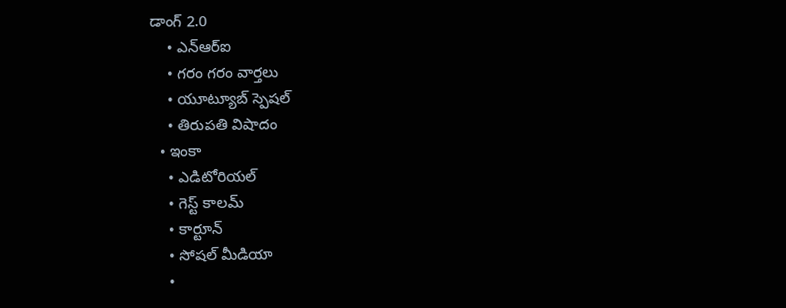డాంగ్ 2.0
    • ఎన్‌ఆర్‌ఐ
    • గరం గరం వార్తలు
    • యూట్యూబ్ స్పెష‌ల్‌
    • తిరుప‌తి విషాదం
  • ఇంకా
    • ఎడిటోరియల్
    • గెస్ట్ కాలమ్
    • కార్టూన్
    • సోషల్ మీడియా
    •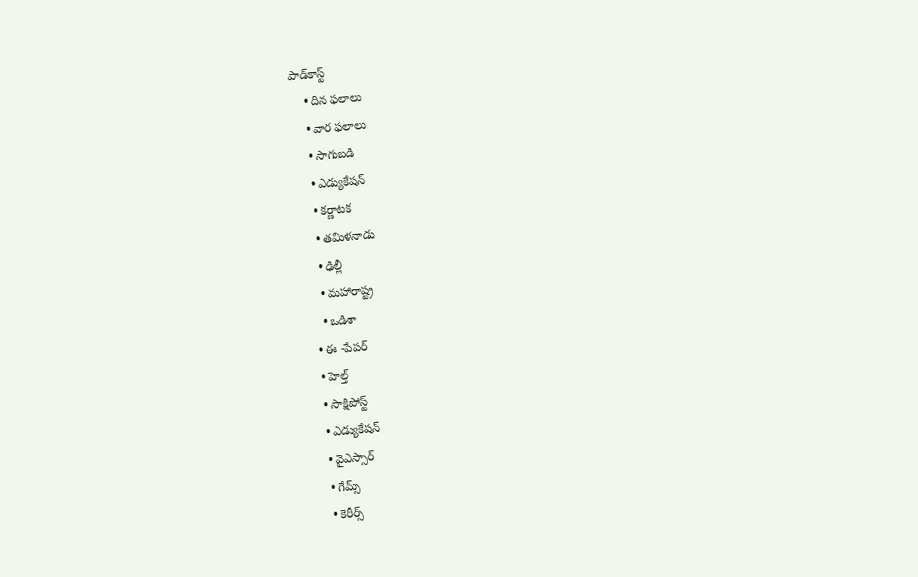పాడ్‌కాస్ట్‌
    • దిన ఫలాలు
    • వార ఫలాలు
    • సాగుబడి
    • ఎడ్యుకేషన్
    • కర్ణాటక
    • తమిళనాడు
    • ఢిల్లీ
    • మహారాష్ట్ర
    • ఒడిశా
  • ఈ -పేపర్
  • హెల్త్‌
  • సాక్షిపోస్ట్
  • ఎడ్యుకేషన్
  • వైఎస్సార్‌
  • గేమ్స్
  • కెరీర్స్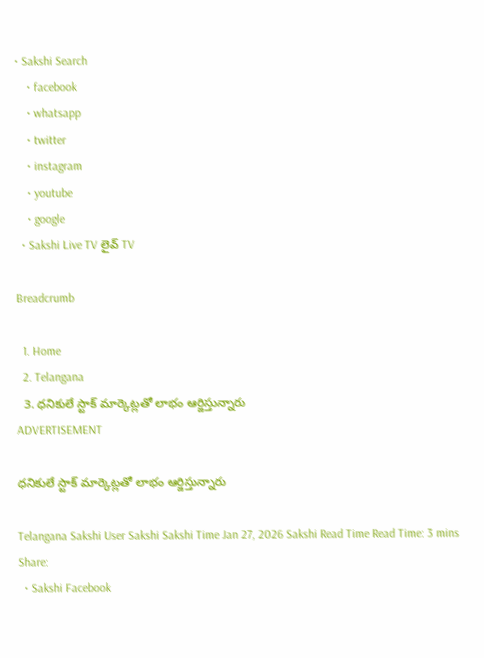• Sakshi Search
    • facebook
    • whatsapp
    • twitter
    • instagram
    • youtube
    • google
  • Sakshi Live TV లైవ్ TV

Breadcrumb

  1. Home
  2. Telangana
  3. ధనికులే స్టాక్‌ మార్కెట్లతో లాభం ఆర్జిస్తున్నారు
ADVERTISEMENT

ధనికులే స్టాక్‌ మార్కెట్లతో లాభం ఆర్జిస్తున్నారు

Telangana Sakshi User Sakshi Sakshi Time Jan 27, 2026 Sakshi Read Time Read Time: 3 mins
Share:
  • Sakshi Facebook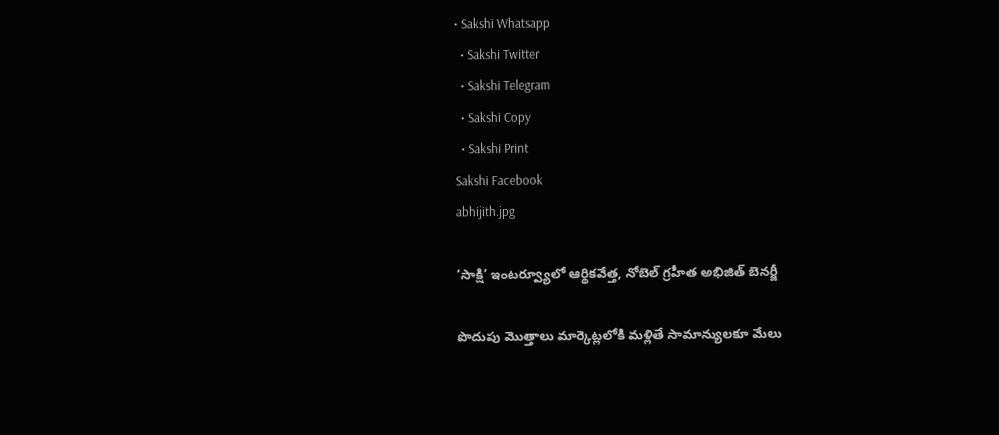• Sakshi Whatsapp
  • Sakshi Twitter
  • Sakshi Telegram
  • Sakshi Copy
  • Sakshi Print
Sakshi Facebook
abhijith.jpg

‘సాక్షి’ ఇంటర్వ్యూలో ఆర్థికవేత్త, నోబెల్‌ గ్రహీత అభిజిత్‌ బెనర్జీ

పొదుపు మొత్తాలు మార్కెట్లలోకి మళ్లితే సామాన్యులకూ మేలు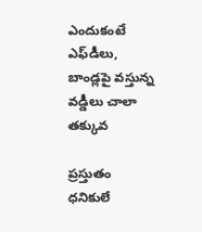ఎందుకంటే ఎఫ్‌డీలు, బాండ్లపై వస్తున్న వడ్డీలు చాలా తక్కువ

ప్రస్తుతం ధనికులే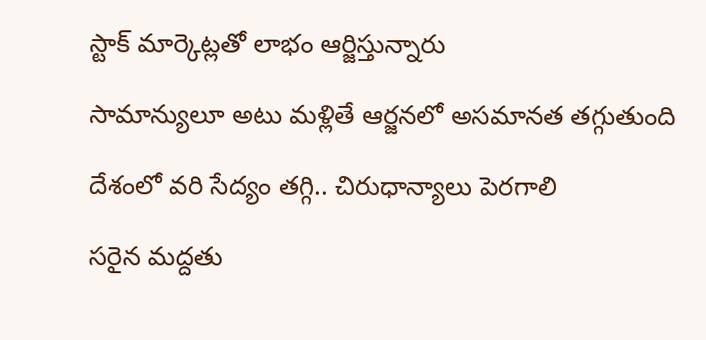స్టాక్‌ మార్కెట్లతో లాభం ఆర్జిస్తున్నారు

సామాన్యులూ అటు మళ్లితే ఆర్జనలో అసమానత తగ్గుతుంది

దేశంలో వరి సేద్యం తగ్గి.. చిరుధాన్యాలు పెరగాలి

సరైన మద్దతు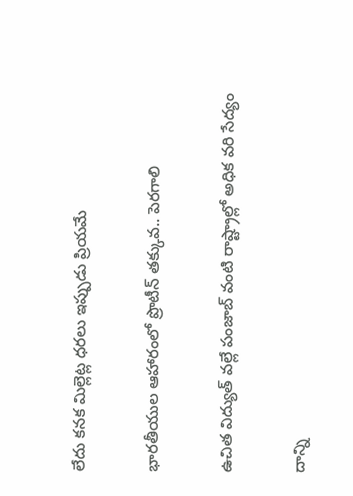లేదు కనక మిల్లెట్ల ధరలు ఇప్పుడు ప్రియమే

భారతీయుల ఆహారంలో ప్రొటీన్‌ తక్కువ.. పెరగాలి

ఉచిత విద్యుత్‌ వల్లే పంజాబ్‌ వంటి రాష్ట్రాల్లో అధిక వరి సేద్యం

దాన్ని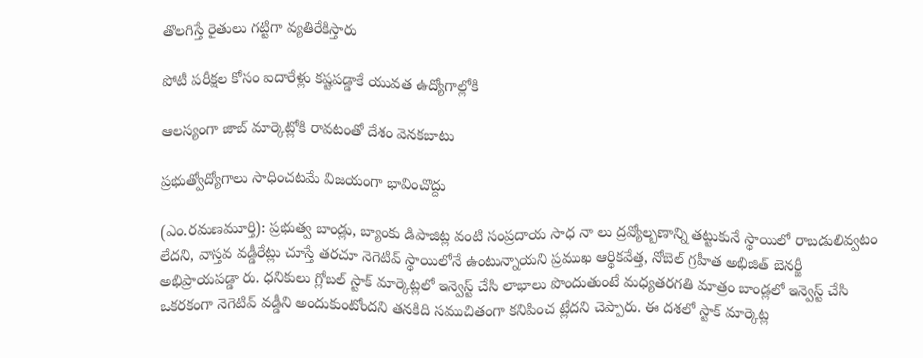తొలగిస్తే రైతులు గట్టిగా వ్యతిరేకిస్తారు

పోటీ పరీక్షల కోసం ఐదారేళ్లు కష్టపడ్డాకే యువత ఉద్యోగాల్లోకి

ఆలస్యంగా జాబ్‌ మార్కెట్లోకి రావటంతో దేశం వెనకబాటు

ప్రభుత్వోద్యోగాలు సాధించటమే విజయంగా భావించొద్దు

(ఎం.రమణమూర్తి): ప్రభుత్వ బాండ్లు, బ్యాంకు డిపాజిట్ల వంటి సంప్రదాయ సాధ నా లు ద్రవ్యోల్బణాన్ని తట్టుకునే స్థాయిలో రాబడులివ్వటం లేదని, వాస్తవ వడ్డీరేట్లు చూస్తే తరచూ నెగెటివ్‌ స్థాయిలోనే ఉంటున్నాయని ప్రముఖ ఆర్థికవేత్త, నోబెల్‌ గ్రహీత అభిజిత్‌ బెనర్జీ అభిప్రాయపడ్డా రు. ధనికులు గ్లోబల్‌ స్టాక్‌ మార్కెట్లలో ఇన్వెస్ట్‌ చేసి లాభాలు పొందుతుంటే మధ్యతరగతి మాత్రం బాండ్లలో ఇన్వెస్ట్‌ చేసి ఒకరకంగా నెగెటివ్‌ వడ్డీని అందుకుంటోందని తనకిది సముచితంగా కనిపించ ట్లేదని చెప్పారు. ఈ దశలో స్టాక్‌ మార్కెట్ల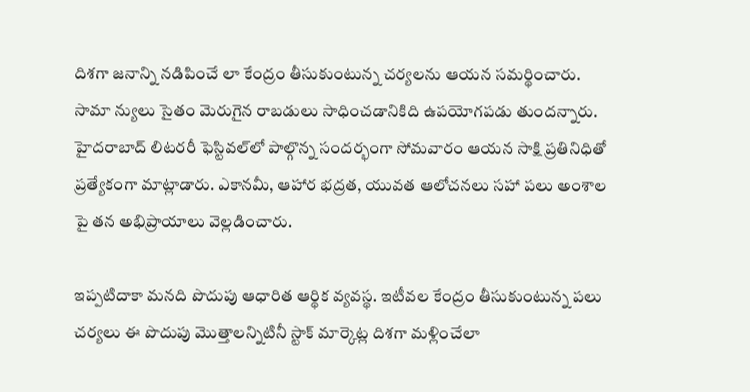దిశగా జనాన్ని నడిపించే లా కేంద్రం తీసుకుంటున్న చర్యలను ఆయన సమర్థించారు. సామా న్యులు సైతం మెరుగైన రాబడులు సాధించడానికిది ఉపయోగపడు తుందన్నారు. హైదరాబాద్‌ లిటరరీ ఫెస్టివల్‌లో పాల్గొన్న సందర్భంగా సోమవారం ఆయన సాక్షి ప్రతినిధితో ప్రత్యేకంగా మాట్లాడారు. ఎకానమీ, ఆహార భద్రత, యువత ఆలోచనలు సహా పలు అంశాల పై తన అభిప్రాయాలు వెల్లడించారు.

ఇప్పటిదాకా మనది పొదుపు ఆధారిత ఆర్థిక వ్యవస్థ. ఇటీవల కేంద్రం తీసుకుంటున్న పలు చర్యలు ఈ పొదుపు మొత్తాలన్నిటినీ స్టాక్‌ మార్కెట్ల దిశగా మళ్లించేలా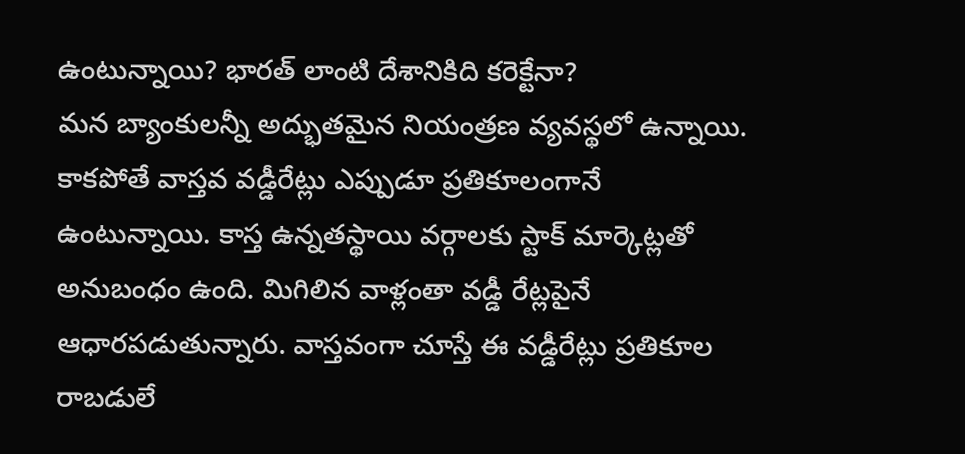ఉంటున్నాయి? భారత్‌ లాంటి దేశానికిది కరెక్టేనా?
మన బ్యాంకులన్నీ అద్భుతమైన నియంత్రణ వ్యవస్థలో ఉన్నాయి. కాకపోతే వాస్తవ వడ్డీరేట్లు ఎప్పుడూ ప్రతికూలంగానే ఉంటున్నాయి. కాస్త ఉన్నతస్థాయి వర్గాలకు స్టాక్‌ మార్కెట్లతో అనుబంధం ఉంది. మిగిలిన వాళ్లంతా వడ్డీ రేట్లపైనే ఆధారపడుతున్నారు. వాస్తవంగా చూస్తే ఈ వడ్డీరేట్లు ప్రతికూల రాబడులే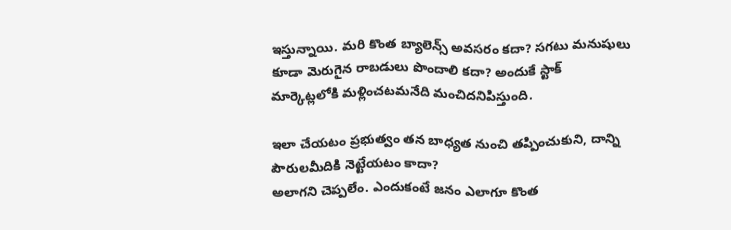ఇస్తున్నాయి. మరి కొంత బ్యాలెన్స్‌ అవసరం కదా? సగటు మనుషులు కూడా మెరుగైన రాబడులు పొందాలి కదా? అందుకే స్టాక్‌ మార్కెట్లలోకి మళ్లించటమనేది మంచిదనిపిస్తుంది.

ఇలా చేయటం ప్రభుత్వం తన బాధ్యత నుంచి తప్పించుకుని, దాన్ని పౌరులమీదికి నెట్టేయటం కాదా?
అలాగని చెప్పలేం. ఎందుకంటే జనం ఎలాగూ కొంత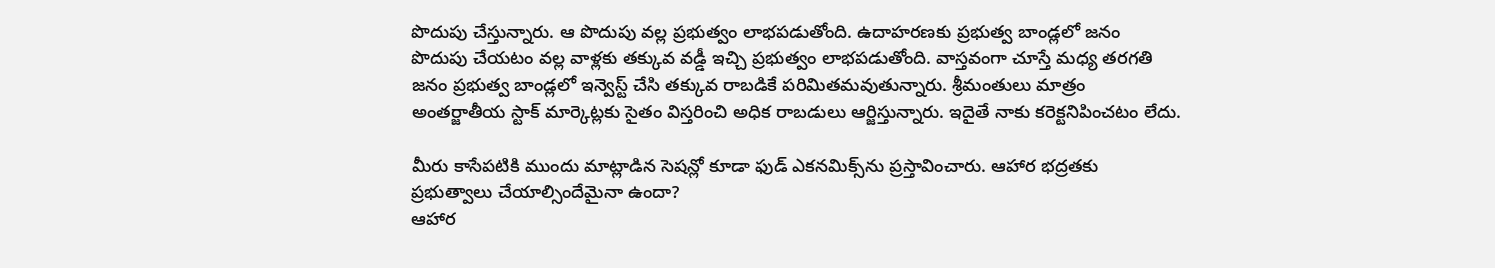పొదుపు చేస్తున్నారు. ఆ పొదుపు వల్ల ప్రభుత్వం లాభపడుతోంది. ఉదాహరణకు ప్రభుత్వ బాండ్లలో జనం పొదుపు చేయటం వల్ల వాళ్లకు తక్కువ వడ్డీ ఇచ్చి ప్రభుత్వం లాభపడుతోంది. వాస్తవంగా చూస్తే మధ్య తరగతి జనం ప్రభుత్వ బాండ్లలో ఇన్వెస్ట్‌ చేసి తక్కువ రాబడికే పరిమితమవుతున్నారు. శ్రీమంతులు మాత్రం అంతర్జాతీయ స్టాక్‌ మార్కెట్లకు సైతం విస్తరించి అధిక రాబడులు ఆర్జిస్తున్నారు. ఇదైతే నాకు కరెక్టనిపించటం లేదు.

మీరు కాసేపటికి ముందు మాట్లాడిన సెషన్లో కూడా ఫుడ్‌ ఎకనమిక్స్‌ను ప్రస్తావించారు. ఆహార భద్రతకు ప్రభుత్వాలు చేయాల్సిందేమైనా ఉందా?
ఆహార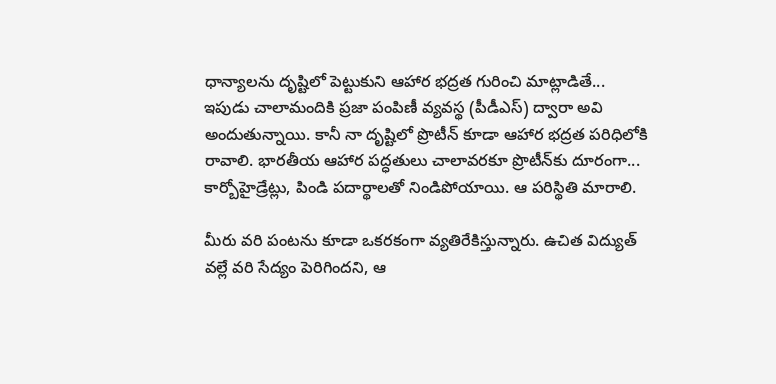ధాన్యాలను దృష్టిలో పెట్టుకుని ఆహార భద్రత గురించి మాట్లాడితే... ఇపుడు చాలామందికి ప్రజా పంపిణీ వ్యవస్థ (పీడీఎస్‌) ద్వారా అవి అందుతున్నాయి. కానీ నా దృష్టిలో ప్రొటీన్‌ కూడా ఆహార భద్రత పరిధిలోకి రావాలి. భారతీయ ఆహార పద్ధతులు చాలావరకూ ప్రొటీన్‌కు దూరంగా... కార్బోహైడ్రేట్లు, పిండి పదార్థాలతో నిండిపోయాయి. ఆ పరిస్థితి మారాలి.

మీరు వరి పంటను కూడా ఒకరకంగా వ్యతిరేకిస్తున్నారు. ఉచిత విద్యుత్‌ వల్లే వరి సేద్యం పెరిగిందని, ఆ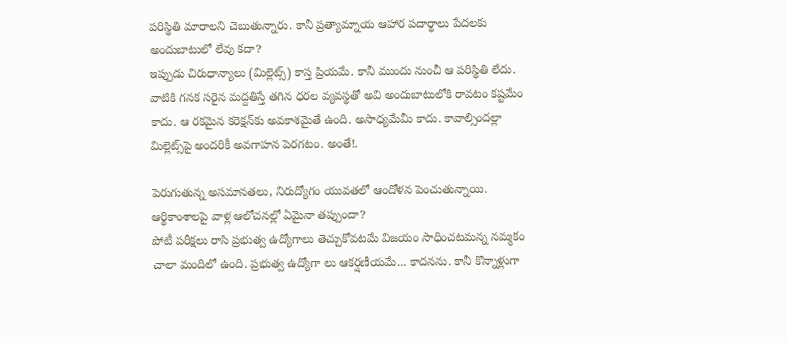పరిస్థితి మారాలని చెబుతున్నారు. కానీ ప్రత్యామ్నాయ ఆహార పదార్థాలు పేదలకు అందుబాటులో లేవు కదా?
ఇప్పుడు చిరుధాన్యాలు (మిల్లెట్స్‌) కాస్త ప్రియమే. కానీ ముందు నుంచీ ఆ పరిస్థితి లేదు. వాటికి గనక సరైన మద్దతిస్తే తగిన ధరల వ్యవస్థతో అవి అందుబాటులోకి రావటం కష్టమేం కాదు. ఆ రకమైన కరెక్షన్‌కు అవకాశమైతే ఉంది. అసాధ్యమేమీ కాదు. కావాల్సిందల్లా మిల్లెట్స్‌పై అందరికీ అవగాహన పెరగటం. అంతే!.

పెరుగుతున్న అసమానతలు, నిరుద్యోగం యువతలో ఆందోళన పెంచుతున్నాయి. ఆర్థికాంశాలపై వాళ్ల ఆలోచనల్లో ఏమైనా తప్పుందా?
పోటీ పరీక్షలు రాసి ప్రభుత్వ ఉద్యోగాలు తెచ్చుకోవటమే విజయం సాధించటమన్న నమ్మకం చాలా మందిలో ఉంది. ప్రభుత్వ ఉద్యోగా లు ఆకర్షణీయమే... కాదనను. కానీ కొన్నాళ్లుగా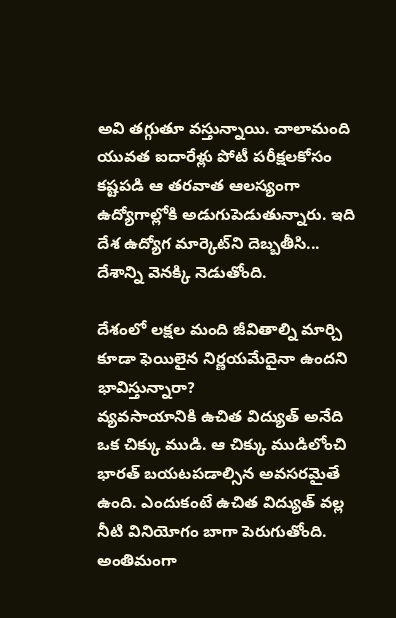అవి తగ్గుతూ వస్తున్నాయి. చాలామంది యువత ఐదారేళ్లు పోటీ పరీక్షలకోసం కష్టపడి ఆ తరవాత ఆలస్యంగా ఉద్యోగాల్లోకి అడుగుపెడుతున్నారు. ఇది దేశ ఉద్యోగ మార్కెట్‌ని దెబ్బతీసి... దేశాన్ని వెనక్కి నెడుతోంది.

దేశంలో లక్షల మంది జీవితాల్ని మార్చి కూడా ఫెయిలైన నిర్ణయమేదైనా ఉందని భావిస్తున్నారా?
వ్యవసాయానికి ఉచిత విద్యుత్‌ అనేది ఒక చిక్కు ముడి. ఆ చిక్కు ముడిలోంచి భారత్‌ బయటపడాల్సిన అవసరమైతే ఉంది. ఎందుకంటే ఉచిత విద్యుత్‌ వల్ల నీటి వినియోగం బాగా పెరుగుతోంది. అంతిమంగా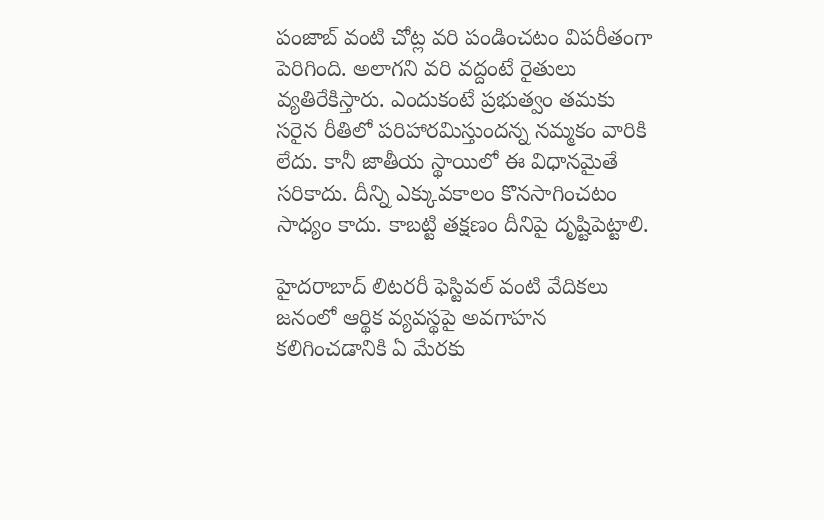పంజాబ్‌ వంటి చోట్ల వరి పండించటం విపరీతంగా పెరిగింది. అలాగని వరి వద్దంటే రైతులు వ్యతిరేకిస్తారు. ఎందుకంటే ప్రభుత్వం తమకు సరైన రీతిలో పరిహారమిస్తుందన్న నమ్మకం వారికి లేదు. కానీ జాతీయ స్థాయిలో ఈ విధానమైతే సరికాదు. దీన్ని ఎక్కువకాలం కొనసాగించటం సాధ్యం కాదు. కాబట్టి తక్షణం దీనిపై దృష్టిపెట్టాలి.

హైదరాబాద్‌ లిటరరీ ఫెస్టివల్‌ వంటి వేదికలు జనంలో ఆర్థిక వ్యవస్థపై అవగాహన కలిగించడానికి ఏ మేరకు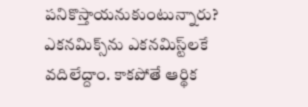పనికొస్తాయనుకుంటున్నారు?
ఎకనమిక్స్‌ను ఎకనమిస్ట్‌లకే వదిలేద్దాం. కాకపోతే ఆర్థిక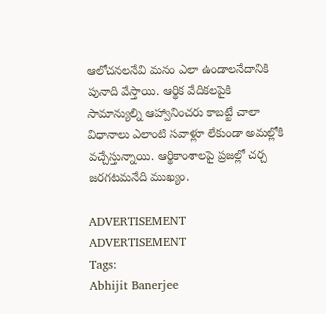ఆలోచనలనేవి మనం ఎలా ఉండాలనేదానికి పునాది వేస్తాయి. ఆర్థిక వేదికలపైకి సామాన్యుల్ని ఆహ్వానించరు కాబట్టే చాలా విధానాలు ఎలాంటి సవాళ్లూ లేకుండా అమల్లోకి వచ్చేస్తున్నాయి. ఆర్థికాంశాలపై ప్రజల్లో చర్చ జరగటమనేది ముఖ్యం.

ADVERTISEMENT
ADVERTISEMENT
Tags:
Abhijit Banerjee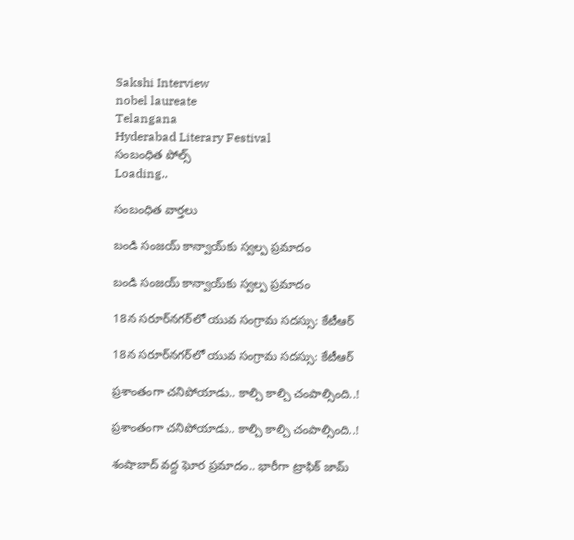Sakshi Interview
nobel laureate
Telangana
Hyderabad Literary Festival
సంబంధిత పోల్స్
Loading..

సంబంధిత వార్తలు

బండి సంజయ్‌ కాన్వాయ్‌కు స్వల్ప ప్రమాదం

బండి సంజయ్‌ కాన్వాయ్‌కు స్వల్ప ప్రమాదం

18న సరూర్‌నగర్‌లో యువ సంగ్రామ సదస్సు: కేటీఆర్‌

18న సరూర్‌నగర్‌లో యువ సంగ్రామ సదస్సు: కేటీఆర్‌

ప్రశాంతంగా చనిపోయాడు.. కాల్చి కాల్చి చంపాల్సింది..!

ప్రశాంతంగా చనిపోయాడు.. కాల్చి కాల్చి చంపాల్సింది..!

శంషాబాద్‌ వద్ద ఘోర ప్రమాదం.. భారీగా ట్రాఫిక్‌ జామ్‌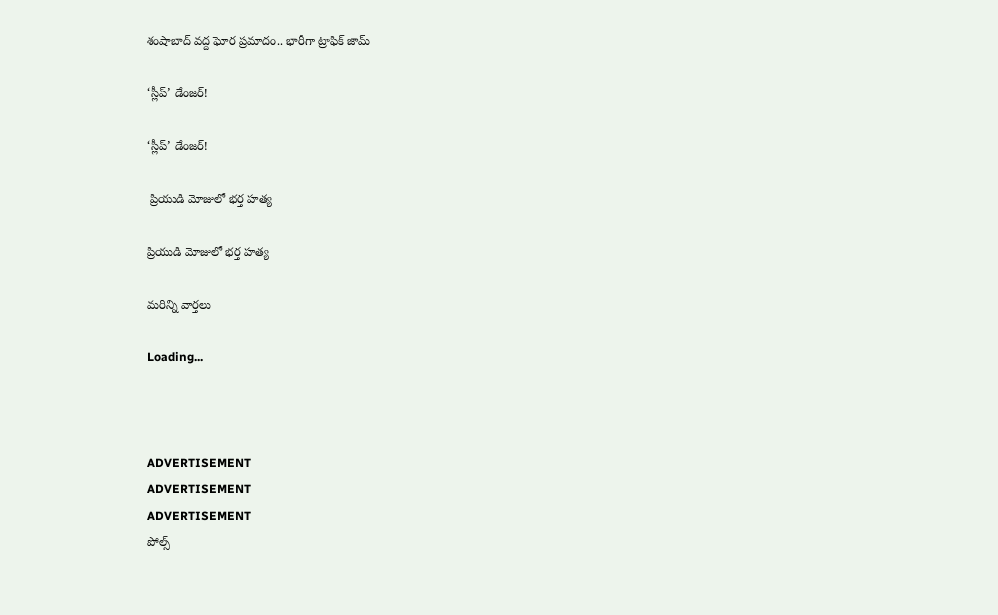శంషాబాద్‌ వద్ద ఘోర ప్రమాదం.. భారీగా ట్రాఫిక్‌ జామ్‌

‘స్లీప్‌’ డేంజర్‌!

‘స్లీప్‌’ డేంజర్‌!

 ప్రియుడి మోజులో భర్త హత్య

ప్రియుడి మోజులో భర్త హత్య

మరిన్ని వార్తలు

Loading...



ADVERTISEMENT
ADVERTISEMENT
ADVERTISEMENT
పోల్స్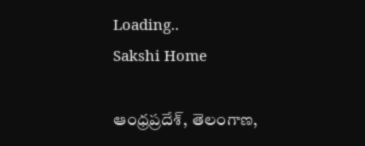Loading..
Sakshi Home

ఆంధ్రప్రదేశ్, తెలంగాణ,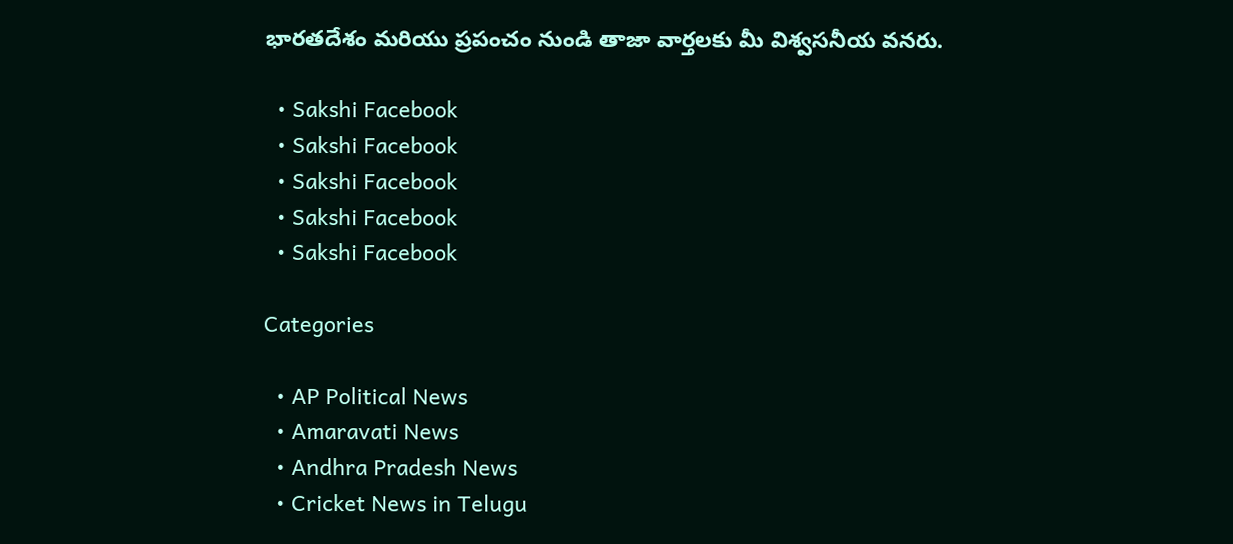భారతదేశం మరియు ప్రపంచం నుండి తాజా వార్తలకు మీ విశ్వసనీయ వనరు.

  • Sakshi Facebook
  • Sakshi Facebook
  • Sakshi Facebook
  • Sakshi Facebook
  • Sakshi Facebook

Categories

  • AP Political News
  • Amaravati News
  • Andhra Pradesh News
  • Cricket News in Telugu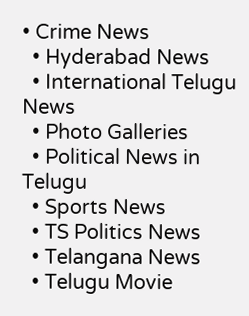• Crime News
  • Hyderabad News
  • International Telugu News
  • Photo Galleries
  • Political News in Telugu
  • Sports News
  • TS Politics News
  • Telangana News
  • Telugu Movie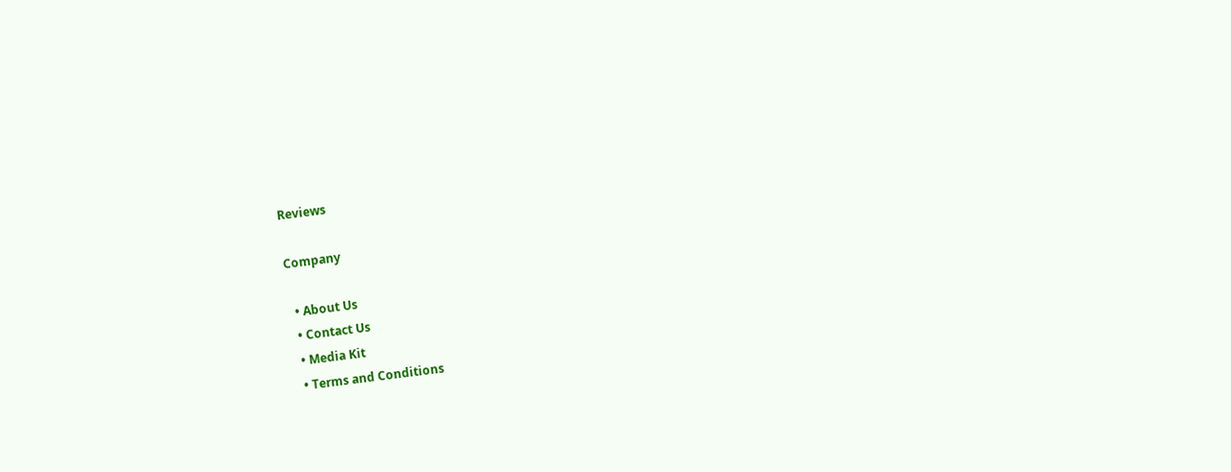Reviews

Company

  • About Us
  • Contact Us
  • Media Kit
  • Terms and Conditions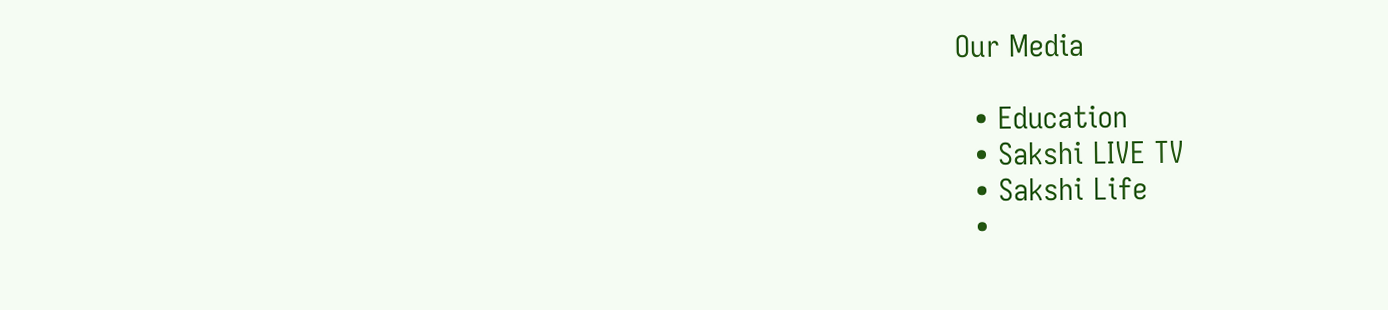Our Media

  • Education
  • Sakshi LIVE TV
  • Sakshi Life
  •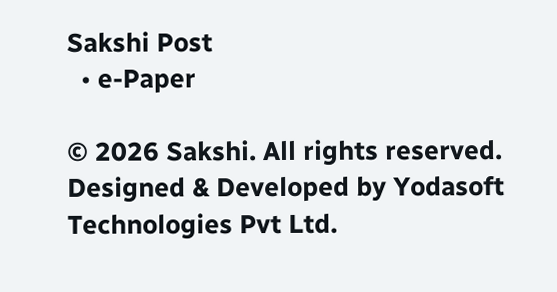Sakshi Post
  • e-Paper

© 2026 Sakshi. All rights reserved. Designed & Developed by Yodasoft Technologies Pvt Ltd.